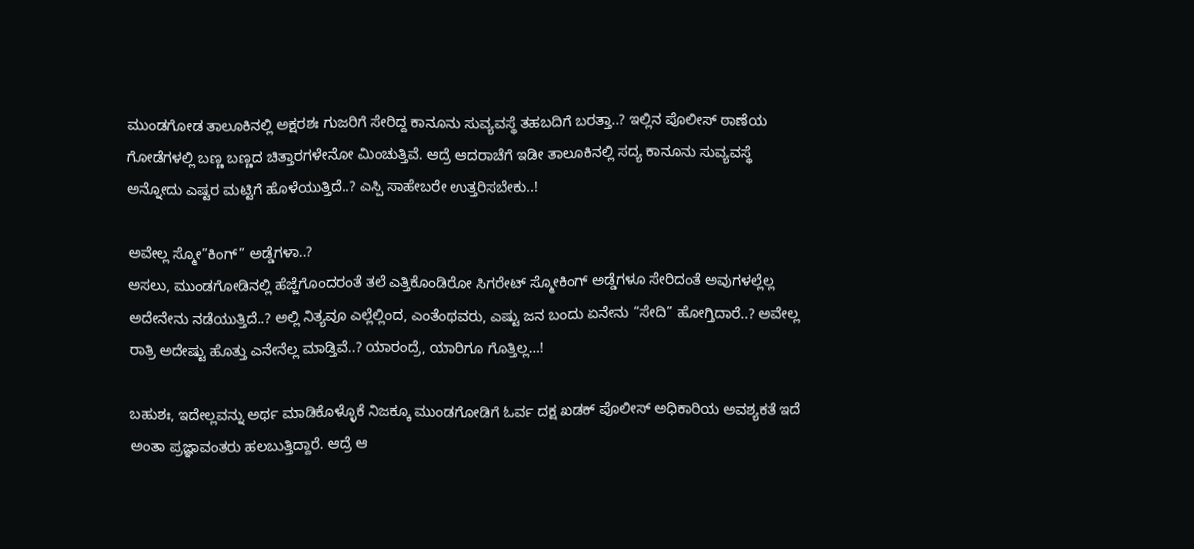ಮುಂಡಗೋಡ ತಾಲೂಕಿನಲ್ಲಿ ಅಕ್ಷರಶಃ ಗುಜರಿಗೆ ಸೇರಿದ್ದ ಕಾನೂನು ಸುವ್ಯವಸ್ಥೆ ತಹಬದಿಗೆ ಬರತ್ತಾ..? ಇಲ್ಲಿನ ಪೊಲೀಸ್ ಠಾಣೆಯ ಗೋಡೆಗಳಲ್ಲಿ ಬಣ್ಣ ಬಣ್ಣದ ಚಿತ್ತಾರಗಳೇನೋ ಮಿಂಚುತ್ತಿವೆ. ಆದ್ರೆ ಆದರಾಚೆಗೆ ಇಡೀ ತಾಲೂಕಿನಲ್ಲಿ ಸದ್ಯ ಕಾನೂನು ಸುವ್ಯವಸ್ಥೆ ಅನ್ನೋದು ಎಷ್ಟರ ಮಟ್ಟಿಗೆ ಹೊಳೆಯುತ್ತಿದೆ..? ಎಸ್ಪಿ ಸಾಹೇಬರೇ ಉತ್ತರಿಸಬೇಕು..!

ಅವೇಲ್ಲ ಸ್ಮೋ”ಕಿಂಗ್” ಅಡ್ಡೆಗಳಾ..?
ಅಸಲು, ಮುಂಡಗೋಡಿನಲ್ಲಿ ಹೆಜ್ಜೆಗೊಂದರಂತೆ ತಲೆ ಎತ್ತಿಕೊಂಡಿರೋ ಸಿಗರೇಟ್ ಸ್ಮೋಕಿಂಗ್ ಅಡ್ಡೆಗಳೂ ಸೇರಿದಂತೆ ಅವುಗಳಲ್ಲೆಲ್ಲ ಅದೇನೇನು ನಡೆಯುತ್ತಿದೆ..? ಅಲ್ಲಿ ನಿತ್ಯವೂ ಎಲ್ಲೆಲ್ಲಿಂದ, ಎಂತೆಂಥವರು, ಎಷ್ಟು ಜನ ಬಂದು ಏನೇನು “ಸೇದಿ” ಹೋಗ್ತಿದಾರೆ..? ಅವೇಲ್ಲ ರಾತ್ರಿ ಅದೇಷ್ಟು ಹೊತ್ತು ಎನೇನೆಲ್ಲ ಮಾಡ್ತಿವೆ..? ಯಾರಂದ್ರೆ, ಯಾರಿಗೂ ಗೊತ್ತಿಲ್ಲ…!

ಬಹುಶಃ, ಇದೇಲ್ಲವನ್ನು ಅರ್ಥ ಮಾಡಿಕೊಳ್ಳೊಕೆ ನಿಜಕ್ಕೂ ಮುಂಡಗೋಡಿಗೆ ಓರ್ವ ದಕ್ಷ ಖಡಕ್ ಪೊಲೀಸ್ ಅಧಿಕಾರಿಯ ಅವಶ್ಯಕತೆ ಇದೆ ಅಂತಾ ಪ್ರಜ್ಞಾವಂತರು ಹಲಬುತ್ತಿದ್ದಾರೆ. ಆದ್ರೆ ಆ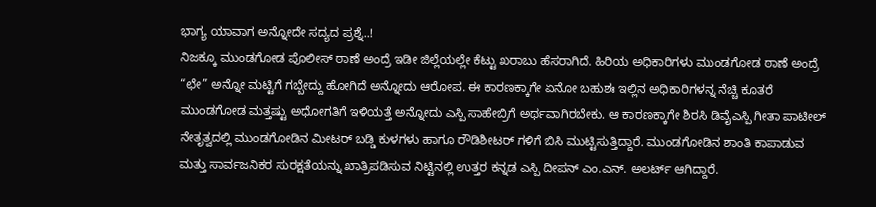ಭಾಗ್ಯ ಯಾವಾಗ ಅನ್ನೋದೇ ಸದ್ಯದ ಪ್ರಶ್ನೆ..!
ನಿಜಕ್ಕೂ ಮುಂಡಗೋಡ ಪೊಲೀಸ್ ಠಾಣೆ ಅಂದ್ರೆ ಇಡೀ ಜಿಲ್ಲೆಯಲ್ಲೇ ಕೆಟ್ಟು ಖರಾಬು ಹೆಸರಾಗಿದೆ. ಹಿರಿಯ ಅಧಿಕಾರಿಗಳು ಮುಂಡಗೋಡ ಠಾಣೆ ಅಂದ್ರೆ “ಛೇ” ಅನ್ನೋ ಮಟ್ಟಿಗೆ ಗಬ್ಬೇದ್ದು ಹೋಗಿದೆ ಅನ್ನೋದು ಆರೋಪ. ಈ ಕಾರಣಕ್ಕಾಗೇ ಏನೋ ಬಹುಶಃ ಇಲ್ಲಿನ ಅಧಿಕಾರಿಗಳನ್ನ ನೆಚ್ಚಿ ಕೂತರೆ ಮುಂಡಗೋಡ ಮತ್ತಷ್ಟು ಅಧೋಗತಿಗೆ ಇಳಿಯತ್ತೆ ಅನ್ನೋದು ಎಸ್ಪಿ ಸಾಹೇಬ್ರಿಗೆ ಅರ್ಥವಾಗಿರಬೇಕು. ಆ ಕಾರಣಕ್ಕಾಗೇ ಶಿರಸಿ ಡಿವೈಎಸ್ಪಿ ಗೀತಾ ಪಾಟೀಲ್ ನೇತೃತ್ವದಲ್ಲಿ ಮುಂಡಗೋಡಿನ ಮೀಟರ್ ಬಡ್ಡಿ ಕುಳಗಳು ಹಾಗೂ ರೌಡಿಶೀಟರ್ ಗಳಿಗೆ ಬಿಸಿ ಮುಟ್ಟಿಸುತ್ತಿದ್ದಾರೆ. ಮುಂಡಗೋಡಿನ ಶಾಂತಿ ಕಾಪಾಡುವ ಮತ್ತು ಸಾರ್ವಜನಿಕರ ಸುರಕ್ಷತೆಯನ್ನು ಖಾತ್ರಿಪಡಿಸುವ ನಿಟ್ಟಿನಲ್ಲಿ ಉತ್ತರ ಕನ್ನಡ ಎಸ್ಪಿ ದೀಪನ್ ಎಂ.ಎನ್. ಅಲರ್ಟ್ ಆಗಿದ್ದಾರೆ.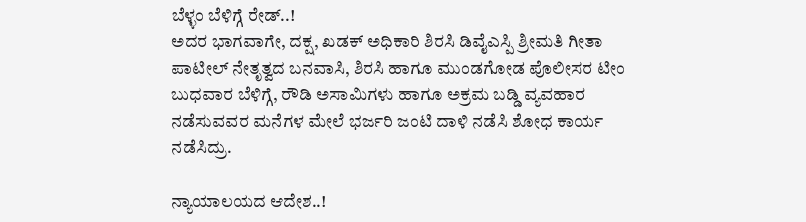ಬೆಳ್ಳಂ ಬೆಳಿಗ್ಗೆ ರೇಡ್..!
ಅದರ ಭಾಗವಾಗೇ, ದಕ್ಷ, ಖಡಕ್ ಅಧಿಕಾರಿ ಶಿರಸಿ ಡಿವೈಎಸ್ಪಿ ಶ್ರೀಮತಿ ಗೀತಾ ಪಾಟೀಲ್ ನೇತೃತ್ವದ ಬನವಾಸಿ, ಶಿರಸಿ ಹಾಗೂ ಮುಂಡಗೋಡ ಪೊಲೀಸರ ಟೀಂ ಬುಧವಾರ ಬೆಳಿಗ್ಗೆ, ರೌಡಿ ಅಸಾಮಿಗಳು ಹಾಗೂ ಅಕ್ರಮ ಬಡ್ಡಿ ವ್ಯವಹಾರ ನಡೆಸುವವರ ಮನೆಗಳ ಮೇಲೆ ಭರ್ಜರಿ ಜಂಟಿ ದಾಳಿ ನಡೆಸಿ ಶೋಧ ಕಾರ್ಯ ನಡೆಸಿದ್ರು.

ನ್ಯಾಯಾಲಯದ ಆದೇಶ..!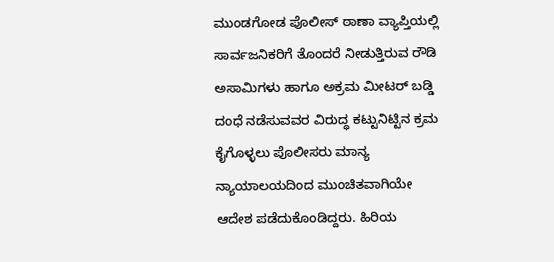ಮುಂಡಗೋಡ ಪೊಲೀಸ್ ಠಾಣಾ ವ್ಯಾಪ್ತಿಯಲ್ಲಿ ಸಾರ್ವಜನಿಕರಿಗೆ ತೊಂದರೆ ನೀಡುತ್ತಿರುವ ರೌಡಿ ಅಸಾಮಿಗಳು ಹಾಗೂ ಅಕ್ರಮ ಮೀಟರ್ ಬಡ್ಡಿ ದಂಧೆ ನಡೆಸುವವರ ವಿರುದ್ಧ ಕಟ್ಟುನಿಟ್ಟಿನ ಕ್ರಮ ಕೈಗೊಳ್ಳಲು ಪೊಲೀಸರು ಮಾನ್ಯ ನ್ಯಾಯಾಲಯದಿಂದ ಮುಂಚಿತವಾಗಿಯೇ ಆದೇಶ ಪಡೆದುಕೊಂಡಿದ್ದರು. ಹಿರಿಯ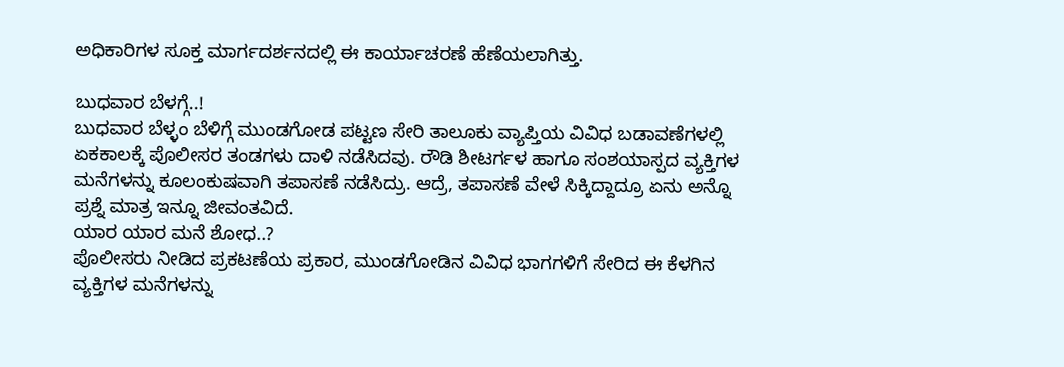ಅಧಿಕಾರಿಗಳ ಸೂಕ್ತ ಮಾರ್ಗದರ್ಶನದಲ್ಲಿ ಈ ಕಾರ್ಯಾಚರಣೆ ಹೆಣೆಯಲಾಗಿತ್ತು.

ಬುಧವಾರ ಬೆಳಗ್ಗೆ..!
ಬುಧವಾರ ಬೆಳ್ಳಂ ಬೆಳಿಗ್ಗೆ ಮುಂಡಗೋಡ ಪಟ್ಟಣ ಸೇರಿ ತಾಲೂಕು ವ್ಯಾಪ್ತಿಯ ವಿವಿಧ ಬಡಾವಣೆಗಳಲ್ಲಿ ಏಕಕಾಲಕ್ಕೆ ಪೊಲೀಸರ ತಂಡಗಳು ದಾಳಿ ನಡೆಸಿದವು. ರೌಡಿ ಶೀಟರ್ಗಳ ಹಾಗೂ ಸಂಶಯಾಸ್ಪದ ವ್ಯಕ್ತಿಗಳ ಮನೆಗಳನ್ನು ಕೂಲಂಕುಷವಾಗಿ ತಪಾಸಣೆ ನಡೆಸಿದ್ರು. ಆದ್ರೆ, ತಪಾಸಣೆ ವೇಳೆ ಸಿಕ್ಕಿದ್ದಾದ್ರೂ ಏನು ಅನ್ನೊ ಪ್ರಶ್ನೆ ಮಾತ್ರ ಇನ್ನೂ ಜೀವಂತವಿದೆ.
ಯಾರ ಯಾರ ಮನೆ ಶೋಧ..?
ಪೊಲೀಸರು ನೀಡಿದ ಪ್ರಕಟಣೆಯ ಪ್ರಕಾರ, ಮುಂಡಗೋಡಿನ ವಿವಿಧ ಭಾಗಗಳಿಗೆ ಸೇರಿದ ಈ ಕೆಳಗಿನ ವ್ಯಕ್ತಿಗಳ ಮನೆಗಳನ್ನು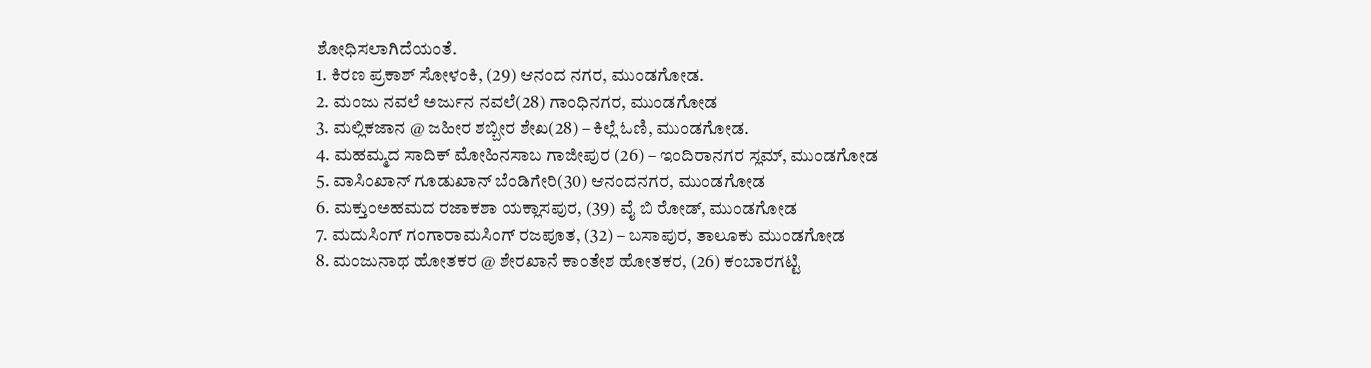ಶೋಧಿಸಲಾಗಿದೆಯಂತೆ.
1. ಕಿರಣ ಪ್ರಕಾಶ್ ಸೋಳಂಕಿ, (29) ಆನಂದ ನಗರ, ಮುಂಡಗೋಡ.
2. ಮಂಜು ನವಲೆ ಅರ್ಜುನ ನವಲೆ(28) ಗಾಂಧಿನಗರ, ಮುಂಡಗೋಡ
3. ಮಲ್ಲಿಕಜಾನ @ ಜಹೀರ ಶಬ್ಬೀರ ಶೇಖ(28) – ಕಿಲ್ಲೆ ಓಣಿ, ಮುಂಡಗೋಡ.
4. ಮಹಮ್ಮದ ಸಾದಿಕ್ ಮೋಹಿನಸಾಬ ಗಾಜೀಪುರ (26) – ಇಂದಿರಾನಗರ ಸ್ಲಮ್, ಮುಂಡಗೋಡ
5. ವಾಸಿಂಖಾನ್ ಗೂಡುಖಾನ್ ಬೆಂಡಿಗೇರಿ(30) ಆನಂದನಗರ, ಮುಂಡಗೋಡ
6. ಮಕ್ತುಂಅಹಮದ ರಜಾಕಶಾ ಯಕ್ಲಾಸಪುರ, (39) ವೈ ಬಿ ರೋಡ್, ಮುಂಡಗೋಡ
7. ಮದುಸಿಂಗ್ ಗಂಗಾರಾಮಸಿಂಗ್ ರಜಪೂತ, (32) – ಬಸಾಪುರ, ತಾಲೂಕು ಮುಂಡಗೋಡ
8. ಮಂಜುನಾಥ ಹೋತಕರ @ ಶೇರಖಾನೆ ಕಾಂತೇಶ ಹೋತಕರ, (26) ಕಂಬಾರಗಟ್ಟಿ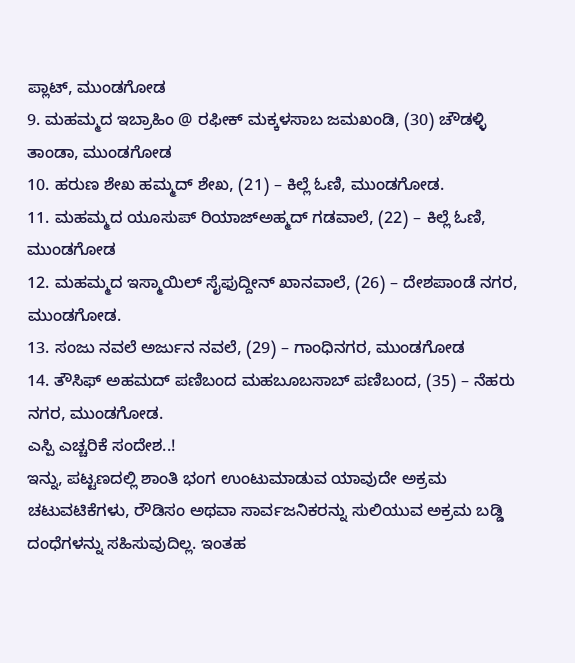ಪ್ಲಾಟ್, ಮುಂಡಗೋಡ
9. ಮಹಮ್ಮದ ಇಬ್ರಾಹಿಂ @ ರಫೀಕ್ ಮಕ್ಕಳಸಾಬ ಜಮಖಂಡಿ, (30) ಚೌಡಳ್ಳಿ ತಾಂಡಾ, ಮುಂಡಗೋಡ
10. ಹರುಣ ಶೇಖ ಹಮ್ಮದ್ ಶೇಖ, (21) – ಕಿಲ್ಲೆ ಓಣಿ, ಮುಂಡಗೋಡ.
11. ಮಹಮ್ಮದ ಯೂಸುಪ್ ರಿಯಾಜ್ಅಹ್ಮದ್ ಗಡವಾಲೆ, (22) – ಕಿಲ್ಲೆ ಓಣಿ, ಮುಂಡಗೋಡ
12. ಮಹಮ್ಮದ ಇಸ್ಮಾಯಿಲ್ ಸೈಫುದ್ದೀನ್ ಖಾನವಾಲೆ, (26) – ದೇಶಪಾಂಡೆ ನಗರ, ಮುಂಡಗೋಡ.
13. ಸಂಜು ನವಲೆ ಅರ್ಜುನ ನವಲೆ, (29) – ಗಾಂಧಿನಗರ, ಮುಂಡಗೋಡ
14. ತೌಸಿಫ್ ಅಹಮದ್ ಪಣಿಬಂದ ಮಹಬೂಬಸಾಬ್ ಪಣಿಬಂದ, (35) – ನೆಹರು ನಗರ, ಮುಂಡಗೋಡ.
ಎಸ್ಪಿ ಎಚ್ಚರಿಕೆ ಸಂದೇಶ..!
ಇನ್ನು, ಪಟ್ಟಣದಲ್ಲಿ ಶಾಂತಿ ಭಂಗ ಉಂಟುಮಾಡುವ ಯಾವುದೇ ಅಕ್ರಮ ಚಟುವಟಿಕೆಗಳು, ರೌಡಿಸಂ ಅಥವಾ ಸಾರ್ವಜನಿಕರನ್ನು ಸುಲಿಯುವ ಅಕ್ರಮ ಬಡ್ಡಿ ದಂಧೆಗಳನ್ನು ಸಹಿಸುವುದಿಲ್ಲ. ಇಂತಹ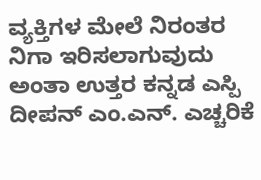ವ್ಯಕ್ತಿಗಳ ಮೇಲೆ ನಿರಂತರ ನಿಗಾ ಇರಿಸಲಾಗುವುದು ಅಂತಾ ಉತ್ತರ ಕನ್ನಡ ಎಸ್ಪಿ ದೀಪನ್ ಎಂ.ಎನ್. ಎಚ್ಚರಿಕೆ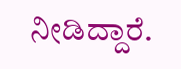ನೀಡಿದ್ದಾರೆ.